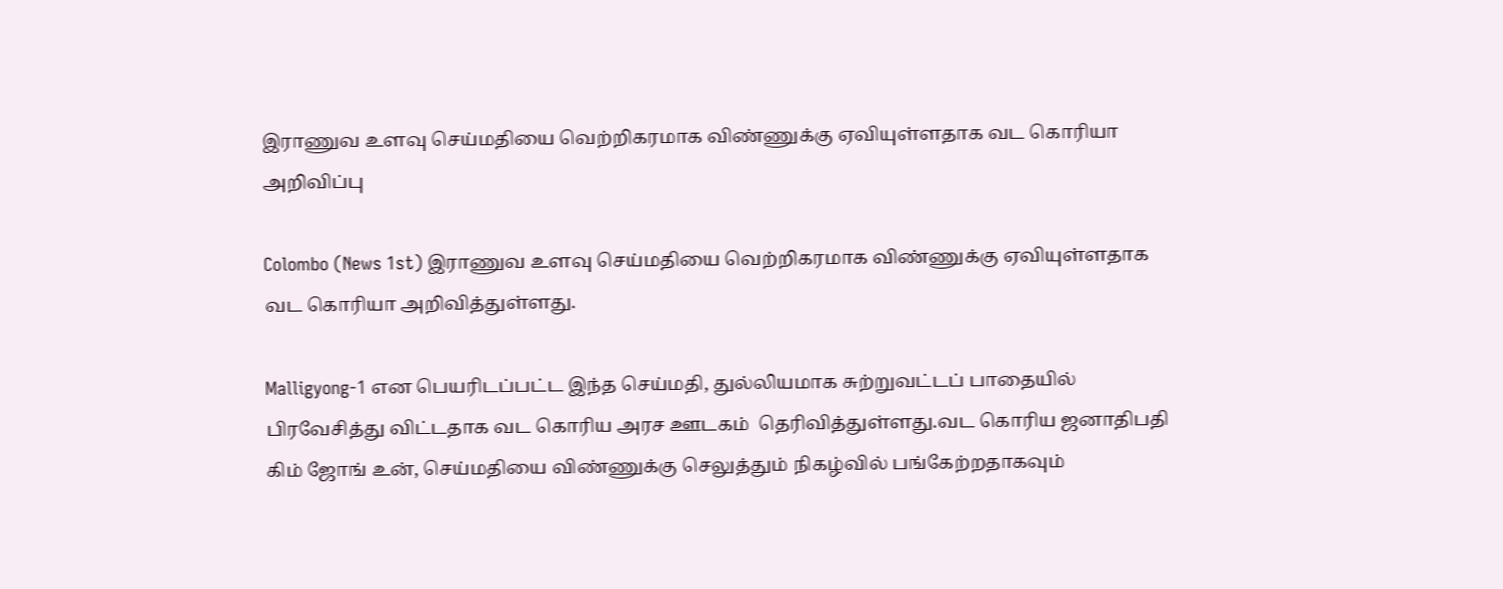இராணுவ உளவு செய்மதியை வெற்றிகரமாக விண்ணுக்கு ஏவியுள்ளதாக வட கொரியா அறிவிப்பு

Colombo (News 1st) இராணுவ உளவு செய்மதியை வெற்றிகரமாக விண்ணுக்கு ஏவியுள்ளதாக வட கொரியா அறிவித்துள்ளது.

Malligyong-1 என பெயரிடப்பட்ட இந்த செய்மதி, துல்லியமாக சுற்றுவட்டப் பாதையில் பிரவேசித்து விட்டதாக வட கொரிய அரச ஊடகம்  தெரிவித்துள்ளது.வட கொரிய ஜனாதிபதி கிம் ஜோங் உன், செய்மதியை விண்ணுக்கு செலுத்தும் நிகழ்வில் பங்கேற்றதாகவும்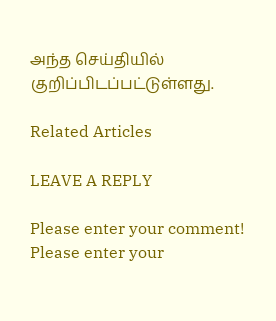அந்த செய்தியில் குறிப்பிடப்பட்டுள்ளது.

Related Articles

LEAVE A REPLY

Please enter your comment!
Please enter your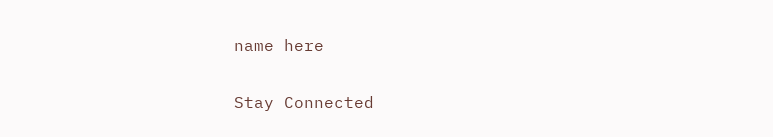name here


Stay Connected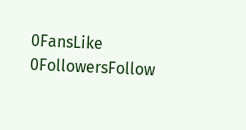0FansLike
0FollowersFollow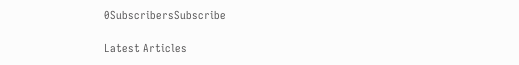0SubscribersSubscribe

Latest Articles